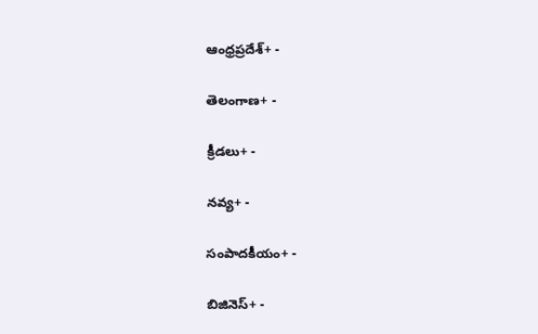ఆంధ్రప్రదేశ్+ -

తెలంగాణ+ -

క్రీడలు+ -

నవ్య+ -

సంపాదకీయం+ -

బిజినెస్+ -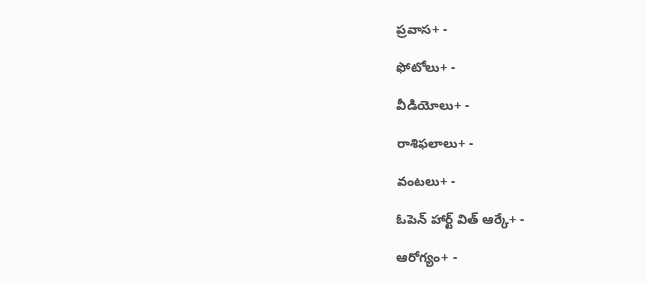ప్రవాస+ -

ఫోటోలు+ -

వీడియోలు+ -

రాశిఫలాలు+ -

వంటలు+ -

ఓపెన్ హార్ట్ విత్ ఆర్కే+ -

ఆరోగ్యం+ -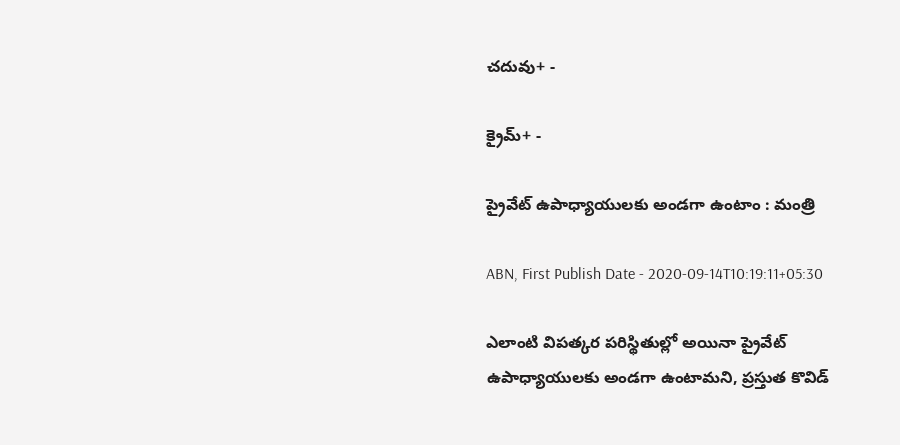చదువు+ -

క్రైమ్+ -

ప్రైవేట్‌ ఉపాధ్యాయులకు అండగా ఉంటాం : మంత్రి

ABN, First Publish Date - 2020-09-14T10:19:11+05:30

ఎలాంటి విపత్కర పరిస్థితుల్లో అయినా ప్రైవేట్‌ ఉపాధ్యాయులకు అండగా ఉంటామని, ప్రస్తుత కొవిడ్‌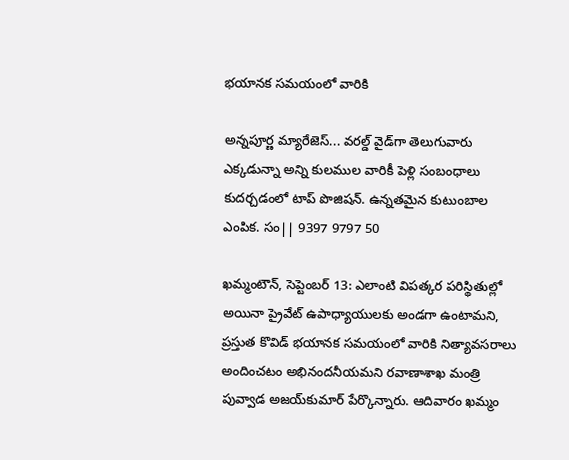భయానక సమయంలో వారికి

అన్నపూర్ణ మ్యారేజెస్... వరల్డ్ వైడ్‌గా తెలుగువారు ఎక్కడున్నా అన్ని కులముల వారికీ పెళ్లి సంబంధాలు కుదర్చడంలో టాప్ పొజిషన్. ఉన్నతమైన కుటుంబాల ఎంపిక. సం|| 9397 9797 50

ఖమ్మంటౌన్‌, సెప్టెంబర్‌ 13: ఎలాంటి విపత్కర పరిస్థితుల్లో అయినా ప్రైవేట్‌ ఉపాధ్యాయులకు అండగా ఉంటామని, ప్రస్తుత కొవిడ్‌ భయానక సమయంలో వారికి నిత్యావసరాలు అందించటం అభినందనీయమని రవాణాశాఖ మంత్రి పువ్వాడ అజయ్‌కుమార్‌ పేర్కొన్నారు. ఆదివారం ఖమ్మం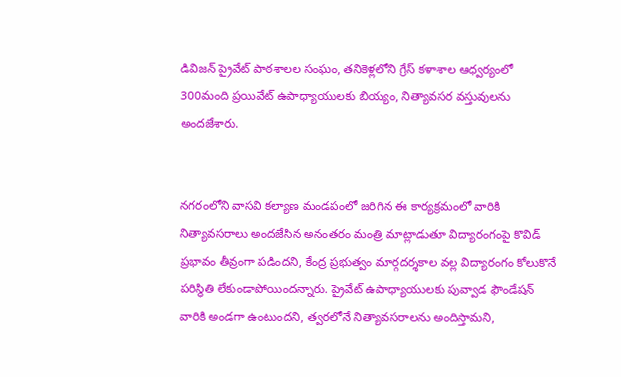డివిజన్‌ ప్రైవేట్‌ పాఠశాలల సంఘం, తనికెళ్లలోని గ్రేస్‌ కళాశాల ఆధ్వర్యంలో 300మంది ప్రయివేట్‌ ఉపాధ్యాయులకు బియ్యం, నిత్యావసర వస్తువులను అందజేశారు.


నగరంలోని వాసవి కల్యాణ మండపంలో జరిగిన ఈ కార్యక్రమంలో వారికి నిత్యావసరాలు అందజేసిన అనంతరం మంత్రి మాట్లాడుతూ విద్యారంగంపై కొవిడ్‌ ప్రభావం తీవ్రంగా పడిందని, కేంద్ర ప్రభుత్వం మార్గదర్శకాల వల్ల విద్యారంగం కోలుకొనే పరిస్థితి లేకుండాపోయిందన్నారు. ప్రైవేట్‌ ఉపాధ్యాయులకు పువ్వాడ ఫౌండేషన్‌ వారికి అండగా ఉంటుందని, త్వరలోనే నిత్యావసరాలను అందిస్తామని,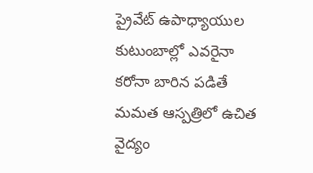ప్రైవేట్‌ ఉపాధ్యాయుల కుటుంబాల్లో ఎవరైనా కరోనా బారిన పడితే మమత ఆస్పత్రిలో ఉచిత వైద్యం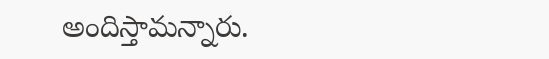అందిస్తామన్నారు.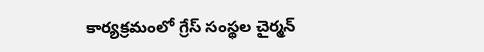కార్యక్రమంలో గ్రేస్‌ సంస్థల చైర్మన్‌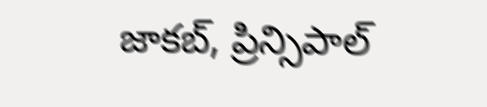జాకబ్‌, ప్రిన్సిపాల్‌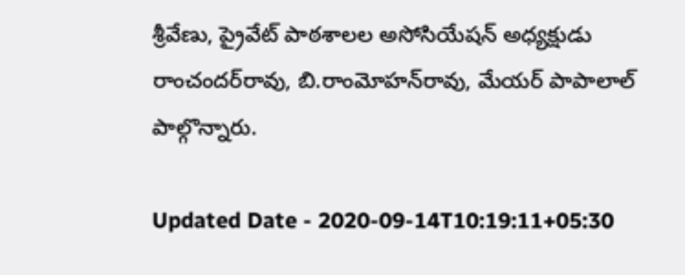శ్రీవేణు, ప్రైవేట్‌ పాఠశాలల అసోసియేషన్‌ అధ్యక్షుడు రాంచందర్‌రావు, బి.రాంమోహన్‌రావు, మేయర్‌ పాపాలాల్‌ పాల్గొన్నారు.

Updated Date - 2020-09-14T10:19:11+05:30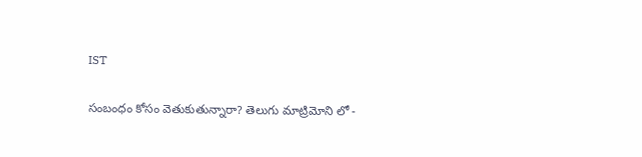IST

సంబంధం కోసం వెతుకుతున్నారా? తెలుగు మాట్రిమోని లో -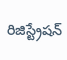రిజిస్ట్రేషన్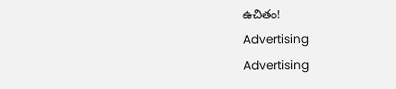ఉచితం!
Advertising
Advertising